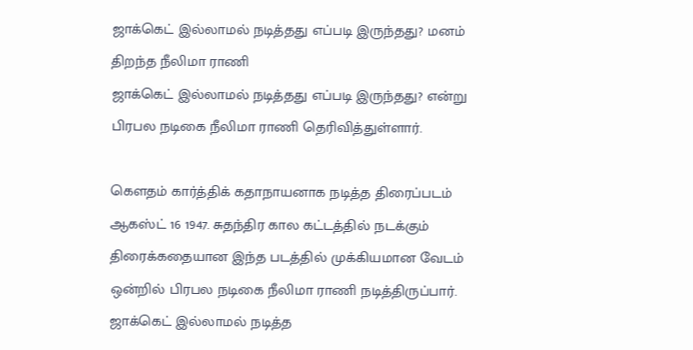ஜாக்கெட் இல்லாமல் நடித்தது எப்படி இருந்தது? மனம் திறந்த நீலிமா ராணி
ஜாக்கெட் இல்லாமல் நடித்தது எப்படி இருந்தது? என்று பிரபல நடிகை நீலிமா ராணி தெரிவித்துள்ளார்.

கெளதம் கார்த்திக் கதாநாயனாக நடித்த திரைப்படம் ஆகஸ்ட் 16 1947. சுதந்திர கால கட்டத்தில் நடக்கும் திரைக்கதையான இந்த படத்தில் முக்கியமான வேடம் ஒன்றில் பிரபல நடிகை நீலிமா ராணி நடித்திருப்பார்.
ஜாக்கெட் இல்லாமல் நடித்த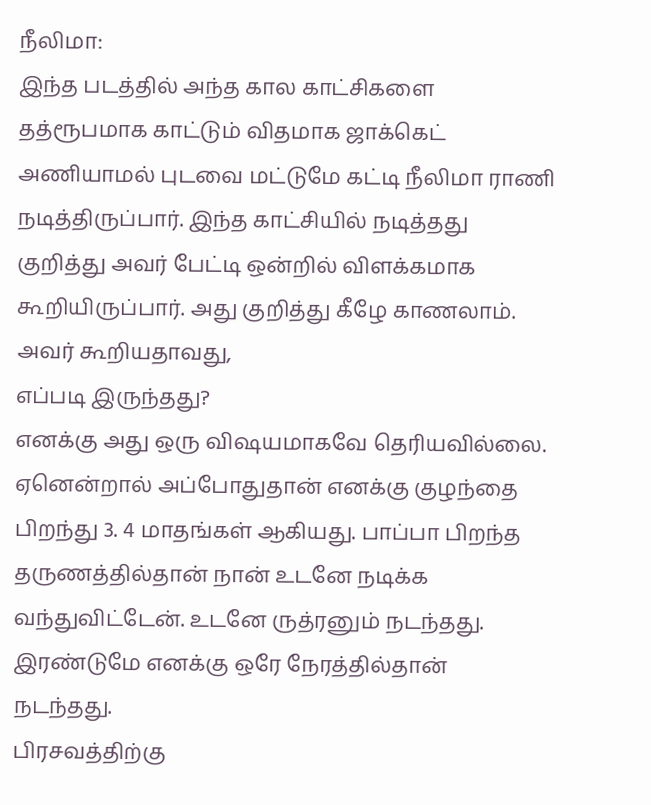நீலிமா:
இந்த படத்தில் அந்த கால காட்சிகளை தத்ரூபமாக காட்டும் விதமாக ஜாக்கெட் அணியாமல் புடவை மட்டுமே கட்டி நீலிமா ராணி நடித்திருப்பார். இந்த காட்சியில் நடித்தது குறித்து அவர் பேட்டி ஒன்றில் விளக்கமாக கூறியிருப்பார். அது குறித்து கீழே காணலாம்.
அவர் கூறியதாவது,
எப்படி இருந்தது?
எனக்கு அது ஒரு விஷயமாகவே தெரியவில்லை. ஏனென்றால் அப்போதுதான் எனக்கு குழந்தை பிறந்து 3. 4 மாதங்கள் ஆகியது. பாப்பா பிறந்த தருணத்தில்தான் நான் உடனே நடிக்க வந்துவிட்டேன். உடனே ருத்ரனும் நடந்தது. இரண்டுமே எனக்கு ஒரே நேரத்தில்தான் நடந்தது.
பிரசவத்திற்கு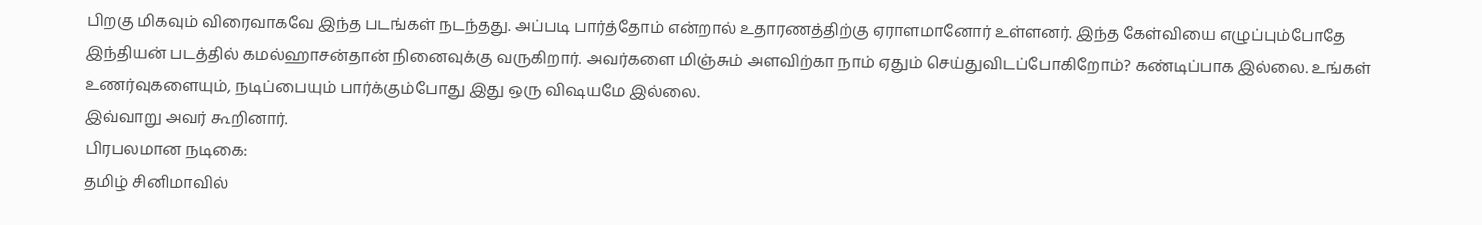பிறகு மிகவும் விரைவாகவே இந்த படங்கள் நடந்தது. அப்படி பார்த்தோம் என்றால் உதாரணத்திற்கு ஏராளமானோர் உள்ளனர். இந்த கேள்வியை எழுப்பும்போதே இந்தியன் படத்தில் கமல்ஹாசன்தான் நினைவுக்கு வருகிறார். அவர்களை மிஞ்சும் அளவிற்கா நாம் ஏதும் செய்துவிடப்போகிறோம்? கண்டிப்பாக இல்லை. உங்கள் உணர்வுகளையும், நடிப்பையும் பார்க்கும்போது இது ஒரு விஷயமே இல்லை.
இவ்வாறு அவர் கூறினார்.
பிரபலமான நடிகை:
தமிழ் சினிமாவில்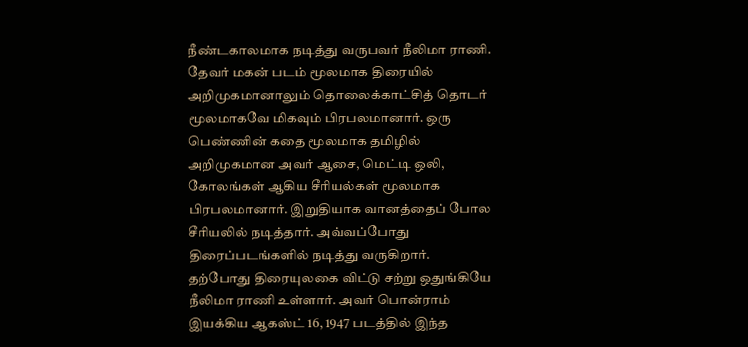நீண்டகாலமாக நடித்து வருபவர் நீலிமா ராணி. தேவர் மகன் படம் மூலமாக திரையில் அறிமுகமானாலும் தொலைக்காட்சித் தொடர் மூலமாகவே மிகவும் பிரபலமானார். ஒரு பெண்ணின் கதை மூலமாக தமிழில் அறிமுகமான அவர் ஆசை, மெட்டி ஒலி, கோலங்கள் ஆகிய சீரியல்கள் மூலமாக பிரபலமானார். இறுதியாக வானத்தைப் போல சீரியலில் நடித்தார். அவ்வப்போது திரைப்படங்களில் நடித்து வருகிறார்.
தற்போது திரையுலகை விட்டு சற்று ஒதுங்கியே நீலிமா ராணி உள்ளார். அவர் பொன்ராம் இயக்கிய ஆகஸ்ட் 16, 1947 படத்தில் இந்த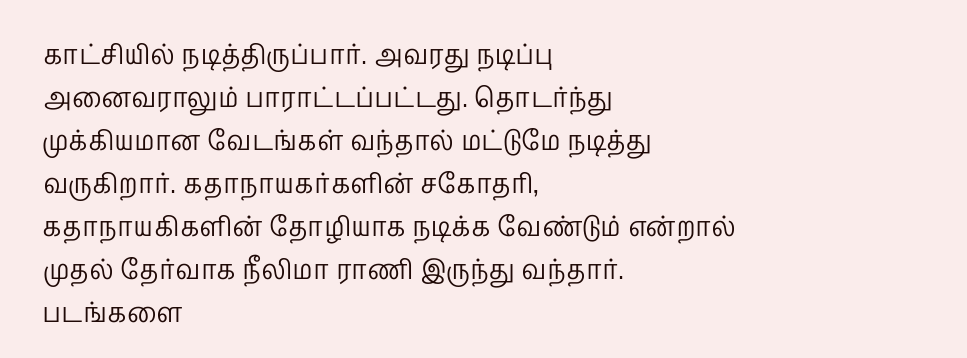காட்சியில் நடித்திருப்பார். அவரது நடிப்பு அனைவராலும் பாராட்டப்பட்டது. தொடர்ந்து முக்கியமான வேடங்கள் வந்தால் மட்டுமே நடித்து வருகிறார். கதாநாயகர்களின் சகோதரி, கதாநாயகிகளின் தோழியாக நடிக்க வேண்டும் என்றால் முதல் தேர்வாக நீலிமா ராணி இருந்து வந்தார். படங்களை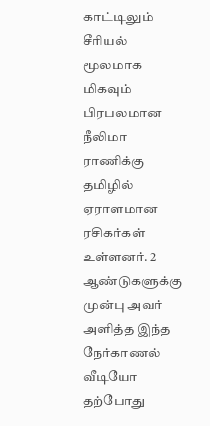காட்டிலும் சீரியல் மூலமாக மிகவும் பிரபலமான நீலிமா ராணிக்கு தமிழில் ஏராளமான ரசிகர்கள் உள்ளனர். 2 ஆண்டுகளுக்கு முன்பு அவர் அளித்த இந்த நேர்காணல் வீடியோ தற்போது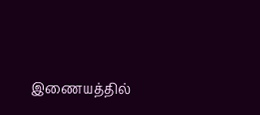இணையத்தில்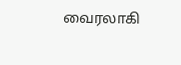வைரலாகி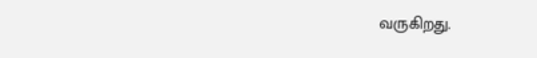வருகிறது.